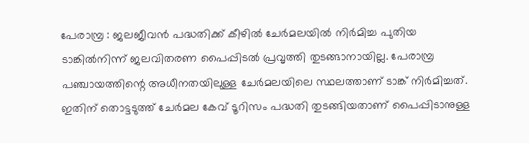പേരാമ്പ്ര : ജലജീവൻ പദ്ധതിക്ക് കീഴിൽ ചേർമലയിൽ നിർമിച്ച പുതിയ ടാങ്കിൽനിന്ന് ജലവിതരണ പൈപ്പിടൽ പ്രവൃത്തി തുടങ്ങാനായില്ല. പേരാമ്പ്ര പഞ്ചായത്തിന്റെ അധീനതയിലുള്ള ചേർമലയിലെ സ്ഥലത്താണ് ടാങ്ക് നിർമിച്ചത്. ഇതിന് തൊട്ടടുത്ത് ചേർമല കേവ് ടൂറിസം പദ്ധതി തുടങ്ങിയതാണ് പൈപ്പിടാനുള്ള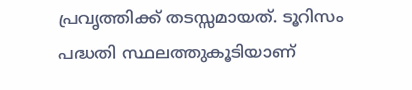പ്രവൃത്തിക്ക് തടസ്സമായത്. ടൂറിസം പദ്ധതി സ്ഥലത്തുകൂടിയാണ്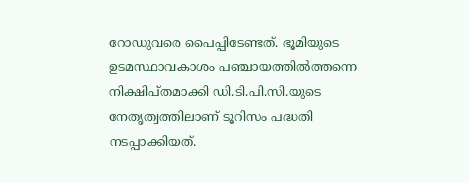റോഡുവരെ പൈപ്പിടേണ്ടത്. ഭൂമിയുടെ ഉടമസ്ഥാവകാശം പഞ്ചായത്തിൽത്തന്നെ നിക്ഷിപ്തമാക്കി ഡി.ടി.പി.സി.യുടെ നേതൃത്വത്തിലാണ് ടൂറിസം പദ്ധതി നടപ്പാക്കിയത്.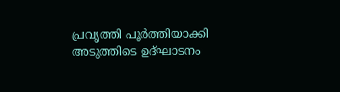പ്രവൃത്തി പൂർത്തിയാക്കി അടുത്തിടെ ഉദ്ഘാടനം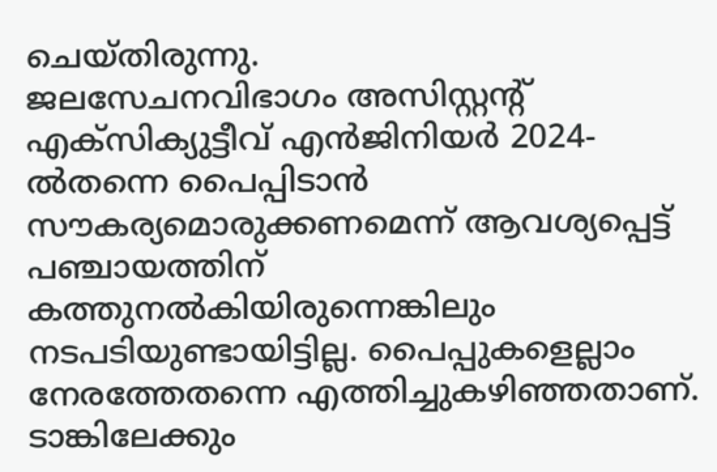ചെയ്തിരുന്നു.
ജലസേചനവിഭാഗം അസിസ്റ്റന്റ് എക്സിക്യുട്ടീവ് എൻജിനിയർ 2024-ൽതന്നെ പൈപ്പിടാൻ സൗകര്യമൊരുക്കണമെന്ന് ആവശ്യപ്പെട്ട് പഞ്ചായത്തിന് കത്തുനൽകിയിരുന്നെങ്കിലും നടപടിയുണ്ടായിട്ടില്ല. പൈപ്പുകളെല്ലാം നേരത്തേതന്നെ എത്തിച്ചുകഴിഞ്ഞതാണ്. ടാങ്കിലേക്കും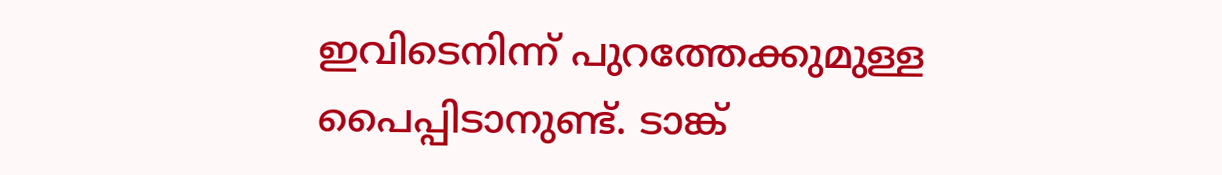ഇവിടെനിന്ന് പുറത്തേക്കുമുള്ള പൈപ്പിടാനുണ്ട്. ടാങ്ക്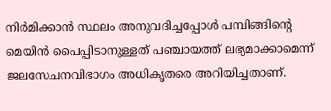നിർമിക്കാൻ സ്ഥലം അനുവദിച്ചപ്പോൾ പമ്പിങ്ങിന്റെ മെയിൻ പൈപ്പിടാനുള്ളത് പഞ്ചായത്ത് ലഭ്യമാക്കാമെന്ന് ജലസേചനവിഭാഗം അധികൃതരെ അറിയിച്ചതാണ്.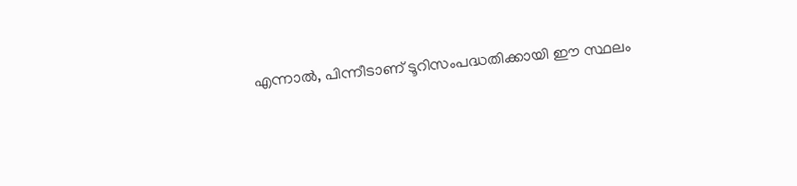എന്നാൽ, പിന്നീടാണ് ടൂറിസംപദ്ധതിക്കായി ഈ സ്ഥലം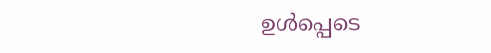ഉൾപ്പെടെ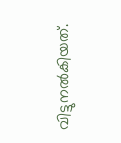വിട്ടുനൽകിയത്.